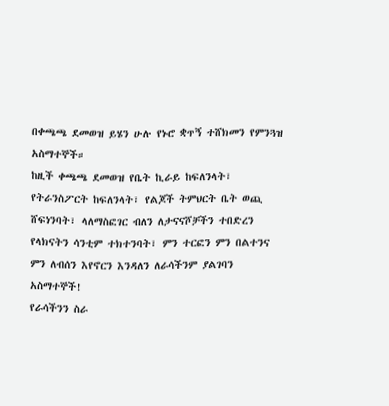በቀጫጫ ደመወዝ ይሄን ሁሉ የኑሮ ቋጥኝ ተሸክመን የምንጓዝ አስማተኞች።
ከዚች ቀጫጫ ደመወዝ የቤት ኪራይ ከፍለንላት፣ የትራንስፖርት ከፍለንላት፣ የልጆች ትምህርት ቤት ወጪ ሸፍነንባት፣ ላለማስፎገር ብለን ለታናናሾቻችን ተበድረን የላክናትን ሳንቲም ተክተንባት፣ ምን ተርፎን ምን በልተንና ምን ለብሰን እየኖርን እንዳለን ለራሳችንም ያልገባን አስማተኞች!
የራሳችንን ስራ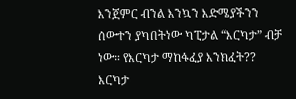እንጀምር ብንል እንኳን እድሜያችንን ሰውተን ያካበትነው ካፒታል “እርካታ” ብቻ ነው። የእርካታ ማከፋፈያ እንክፈት?? እርካታ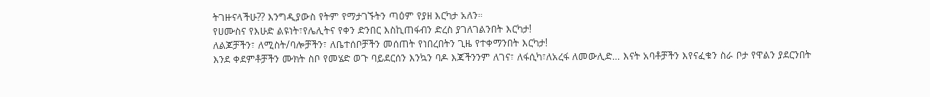ትገዙናላችሁ?? እንግዲያውስ የትም የማታገኙትን ጣዕም የያዘ እርካታ አለን።
የሀሙስና የእሁድ ልዩነት፣የሌሊትና የቀን ድንበር እስኪጠፋብን ድረስ ያገለገልንበት እርካታ!
ለልጆቻችን፣ ለሚስት/ባሎቻችን፣ ለቤተሰቦቻችን መሰጠት የነበረበትን ጊዜ የተቀማንበት እርካታ!
እንደ ቀደምቶቻችን ሙክት ስቦ የመሄድ ወጉ ባይደርሰን እንኳን ባዶ እጃችንንም ለገና፣ ለፋሲካ፣ለአረፋ ለመውሊድ… እናት አባቶቻችን እየናፈቁን ስራ ቦታ የዋልን ያደርንበት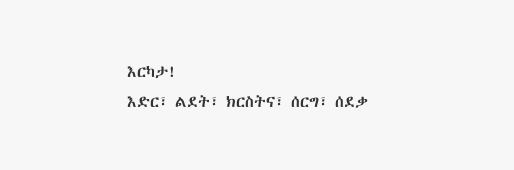እርካታ!
እድር፣ ልደት፣ ክርስትና፣ ሰርግ፣ ሰደቃ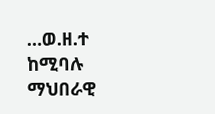…ወ.ዘ.ተ ከሚባሉ ማህበራዊ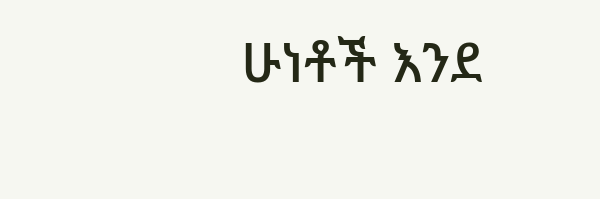ሁነቶች እንደ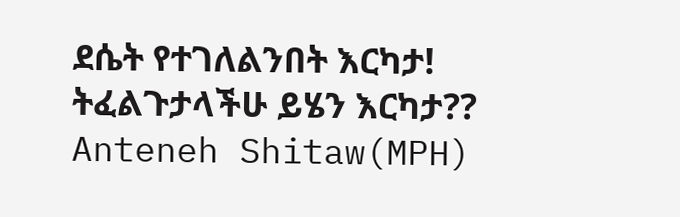ደሴት የተገለልንበት እርካታ!
ትፈልጉታላችሁ ይሄን እርካታ??
Anteneh Shitaw(MPH)